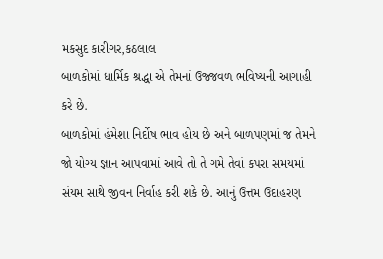મકસુદ કારીગર,કઠલાલ
બાળકોમાં ધાર્મિક શ્રદ્ધા એ તેમનાં ઉજ્જવળ ભવિષ્યની આગાહી કરે છે.
બાળકોમાં હંમેશા નિર્દોષ ભાવ હોય છે અને બાળપણમાં જ તેમને જો યોગ્ય જ્ઞાન આપવામાં આવે તો તે ગમે તેવાં કપરા સમયમાં સંયમ સાથે જીવન નિર્વાહ કરી શકે છે. આનું ઉત્તમ ઉદાહરણ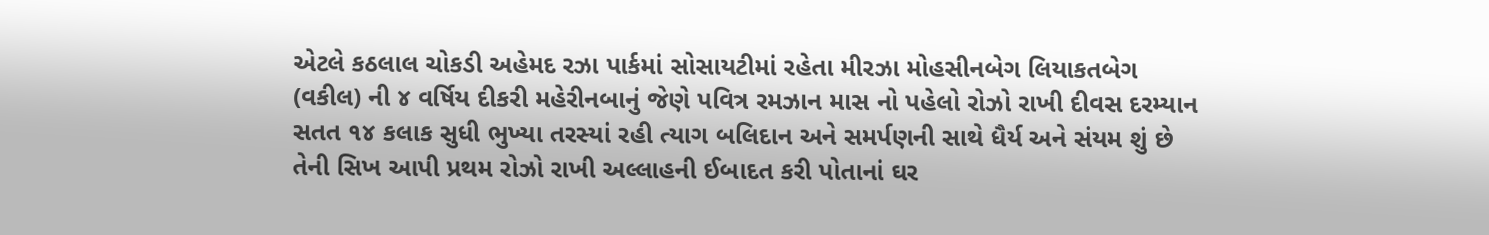એટલે કઠલાલ ચોકડી અહેમદ રઝા પાર્કમાં સોસાયટીમાં રહેતા મીરઝા મોહસીનબેગ લિયાકતબેગ (વકીલ) ની ૪ વર્ષિય દીકરી મહેરીનબાનું જેણે પવિત્ર રમઝાન માસ નો પહેલો રોઝો રાખી દીવસ દરમ્યાન સતત ૧૪ કલાક સુધી ભુખ્યા તરસ્યાં રહી ત્યાગ બલિદાન અને સમર્પણની સાથે ધૈર્ય અને સંયમ શું છે તેની સિખ આપી પ્રથમ રોઝો રાખી અલ્લાહની ઈબાદત કરી પોતાનાં ઘર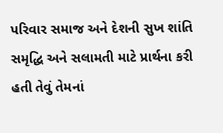પરિવાર સમાજ અને દેશની સુખ શાંતિ સમૃદ્ધિ અને સલામતી માટે પ્રાર્થના કરી હતી તેવું તેમનાં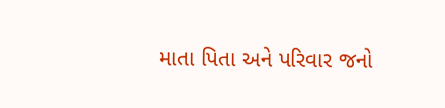માતા પિતા અને પરિવાર જનો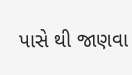પાસે થી જાણવા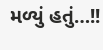મળ્યું હતું…!!